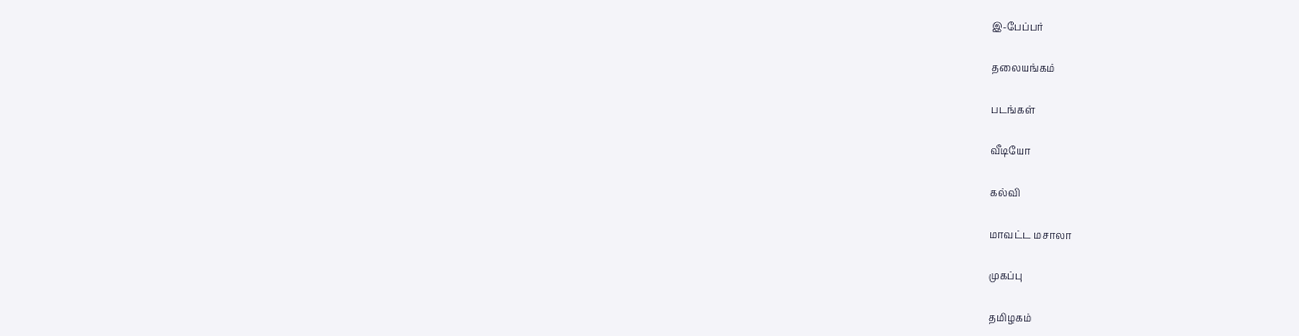இ-பேப்பர்

தலையங்கம்

படங்கள்

வீடியோ

கல்வி

மாவட்ட மசாலா

முகப்பு

தமிழகம்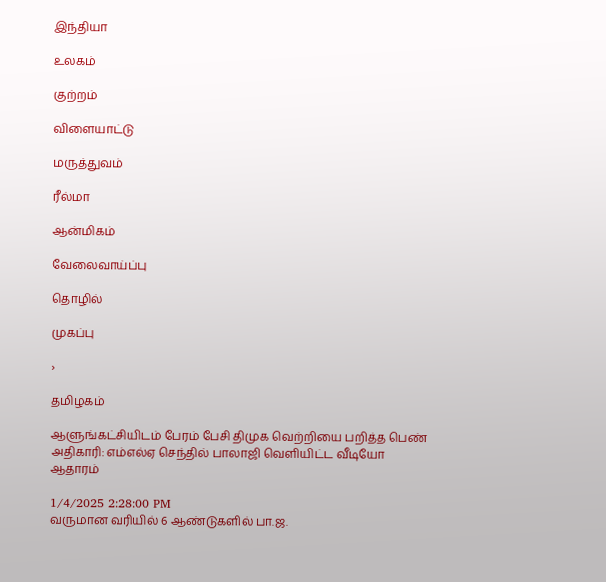இந்தியா

உலகம்

குற்றம்

விளையாட்டு

மருத்துவம்

ரீல்மா

ஆன்மிகம்

வேலைவாய்ப்பு

தொழில்

முகப்பு

›

தமிழகம்

ஆளுங்கட்சியிடம் பேரம் பேசி திமுக வெற்றியை பறித்த பெண் அதிகாரி: எம்எல்ஏ செந்தில் பாலாஜி வெளியிட்ட வீடியோ ஆதாரம்

1/4/2025 2:28:00 PM
வருமான வரியில் 6 ஆண்டுகளில் பா.ஜ.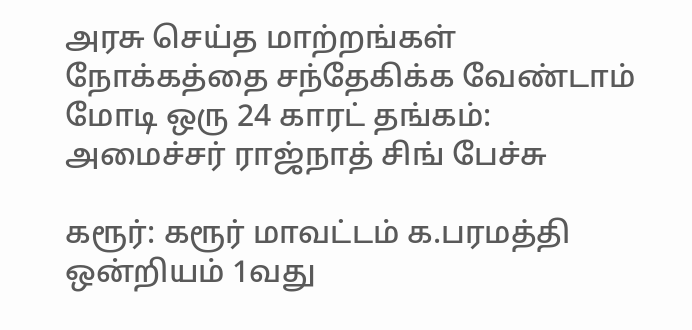அரசு செய்த மாற்றங்கள் நோக்கத்தை சந்தேகிக்க வேண்டாம் மோடி ஒரு 24 காரட் தங்கம்: அமைச்சர் ராஜ்நாத் சிங் பேச்சு

கரூர்: கரூர் மாவட்டம் க.பரமத்தி ஒன்றியம் 1வது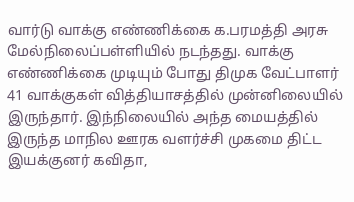வார்டு வாக்கு எண்ணிக்கை க.பரமத்தி அரசு மேல்நிலைப்பள்ளியில் நடந்தது. வாக்கு எண்ணிக்கை முடியும் போது திமுக வேட்பாளர் 41 வாக்குகள் வித்தியாசத்தில் முன்னிலையில் இருந்தார். இந்நிலையில் அந்த மையத்தில் இருந்த மாநில ஊரக வளர்ச்சி முகமை திட்ட இயக்குனர் கவிதா,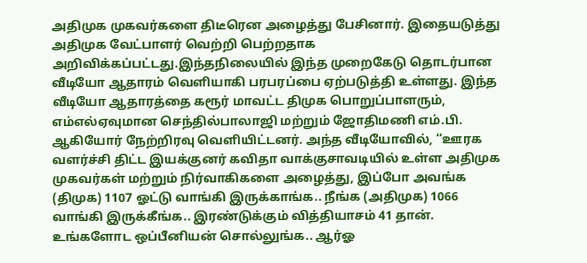அதிமுக முகவர்களை திடீரென அழைத்து பேசினார். இதையடுத்து அதிமுக வேட்பாளர் வெற்றி பெற்றதாக அறிவிக்கப்பட்டது.இந்தநிலையில் இந்த முறைகேடு தொடர்பான வீடியோ ஆதாரம் வெளியாகி பரபரப்பை ஏற்படுத்தி உள்ளது. இந்த வீடியோ ஆதாரத்தை கரூர் மாவட்ட திமுக பொறுப்பாளரும், எம்எல்ஏவுமான செந்தில்பாலாஜி மற்றும் ஜோதிமணி எம்.பி. ஆகியோர் நேற்றிரவு வெளியிட்டனர். அந்த வீடியோவில், ‘‘ஊரக வளர்ச்சி திட்ட இயக்குனர் கவிதா வாக்குசாவடியில் உள்ள அதிமுக முகவர்கள் மற்றும் நிர்வாகிகளை அழைத்து, இப்போ அவங்க (திமுக) 1107 ஓட்டு வாங்கி இருக்காங்க.. நீங்க (அதிமுக) 1066 வாங்கி இருக்கீங்க.. இரண்டுக்கும் வித்தியாசம் 41 தான். உங்களோட ஒப்பீனியன் சொல்லுங்க.. ஆர்ஓ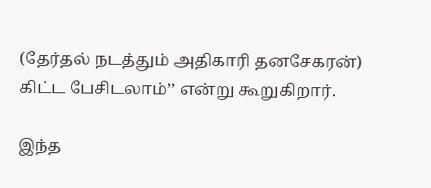(தேர்தல் நடத்தும் அதிகாரி தனசேகரன்) கிட்ட பேசிடலாம்’’ என்று கூறுகிறார்.

இந்த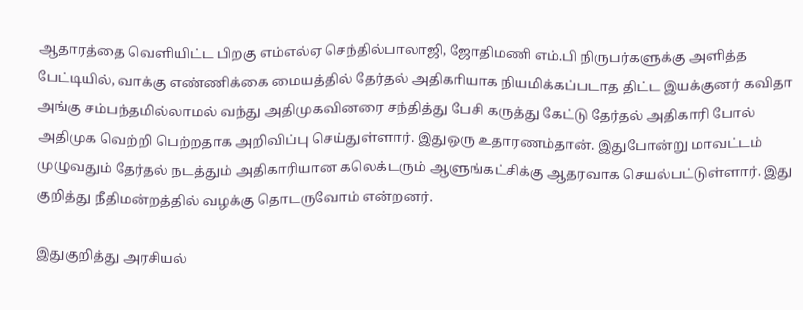ஆதாரத்தை வெளியிட்ட பிறகு எம்எல்ஏ செந்தில்பாலாஜி, ஜோதிமணி எம்.பி நிருபர்களுக்கு அளித்த பேட்டியில், வாக்கு எண்ணிக்கை மையத்தில் தேர்தல் அதிகாியாக நியமிக்கப்படாத திட்ட இயக்குனர் கவிதா அங்கு சம்பந்தமில்லாமல் வந்து அதிமுகவினரை சந்தித்து பேசி கருத்து கேட்டு தேர்தல் அதிகாரி போல் அதிமுக வெற்றி பெற்றதாக அறிவிப்பு செய்துள்ளார். இதுஒரு உதாரணம்தான். இதுபோன்று மாவட்டம் முழுவதும் தேர்தல் நடத்தும் அதிகாரியான கலெக்டரும் ஆளுங்கட்சிக்கு ஆதரவாக செயல்பட்டுள்ளார். இது குறித்து நீதிமன்றத்தில் வழக்கு தொடருவோம் என்றனர்.

இதுகுறித்து அரசியல்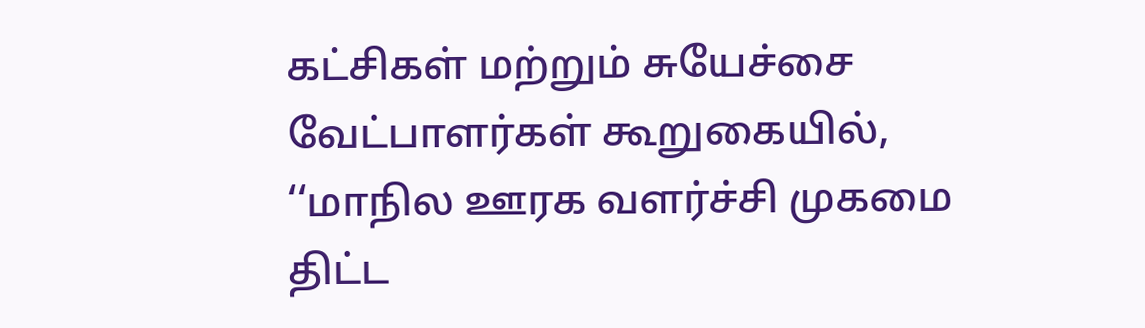கட்சிகள் மற்றும் சுயேச்சை வேட்பாளர்கள் கூறுகையில், ‘‘மாநில ஊரக வளர்ச்சி முகமை திட்ட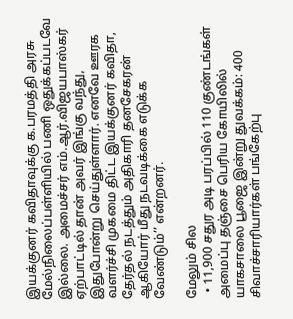இயக்குனர் கவிதாவுக்கு க.பரமத்தி அரசு மேல்நிலைப்பள்ளியில் பணி ஒதுக்கப்படவே இல்லை. அமைச்சர் எம்.ஆர்.விஜயபாஸ்கர் ஏற்பாட்டில் தான் அவர் இங்கு வந்து, இதுபோன்று செய்துள்ளார். எனவே ஊரக வளர்ச்சி முகமை திட்ட இயக்குனர் கவிதா, தேர்தல் நடத்தும் அதிகாரி தனசேகரன் ஆகியோர் மீது நடவடிக்கை எடுக்க வேண்டும்’’ என்றனர்.

மேலும் சில
  • 11,900 சதுர அடி பரப்பில் 110 குண்டங்கள் அமைப்பு தஞ்சை பெரிய கோயிலில் யாகசாலை பூஜை இன்று துவக்கம்: 400 சிவாச்சாரியார்கள் பங்கேற்பு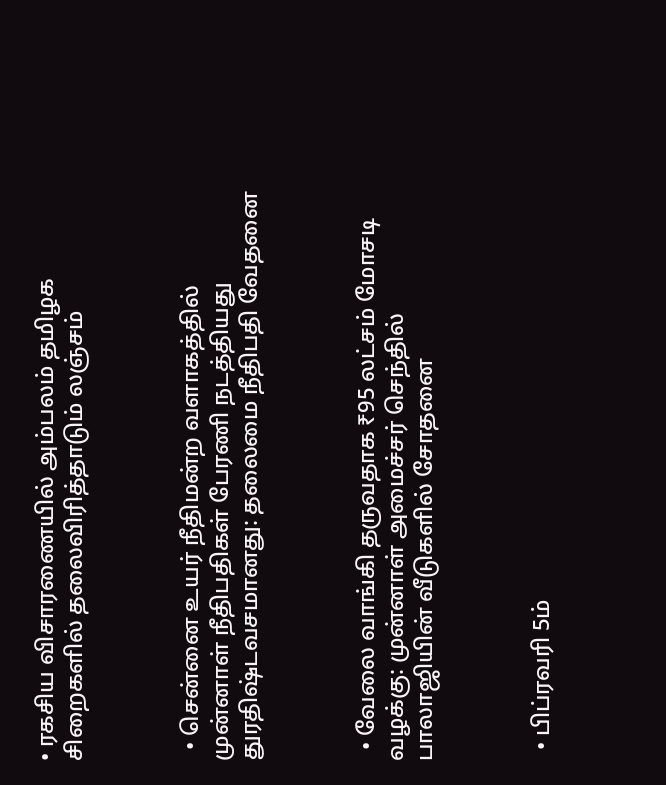• ரகசிய விசாரணையில் அம்பலம் தமிழக சிறைகளில் தலைவிரித்தாடும் லஞ்சம்



  • சென்னை உயர் நீதிமன்ற வளாகத்தில் முன்னாள் நீதிபதிகள் பேரணி நடத்தியது துரதிஷ்டவசமானது: தலைமை நீதிபதி வேதனை



  • வேலை வாங்கி தருவதாக ₹95 லட்சம் மோசடி வழக்கு: முன்னாள் அமைச்சர் செந்தில் பாலாஜியின் வீடுகளில் சோதனை



  • பிப்ரவரி 5ம்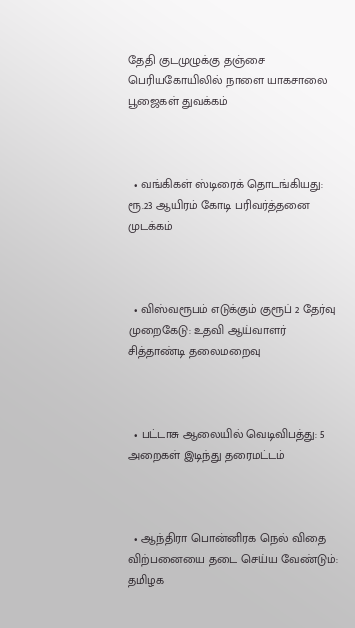தேதி குடமுழுக்கு தஞ்சை பெரியகோயிலில் நாளை யாகசாலை பூஜைகள் துவக்கம்



  • வங்கிகள் ஸ்டிரைக் தொடங்கியது: ரூ.23 ஆயிரம் கோடி பரிவர்த்தனை முடக்கம்



  • விஸ்வரூபம் எடுக்கும் குரூப் 2 தேர்வு முறைகேடு: உதவி ஆய்வாளர் சித்தாண்டி தலைமறைவு



  • பட்டாசு ஆலையில் வெடிவிபத்து: 5 அறைகள் இடிந்து தரைமட்டம்



  • ஆந்திரா பொன்னிரக நெல் விதை விற்பனையை தடை செய்ய வேண்டும்: தமிழக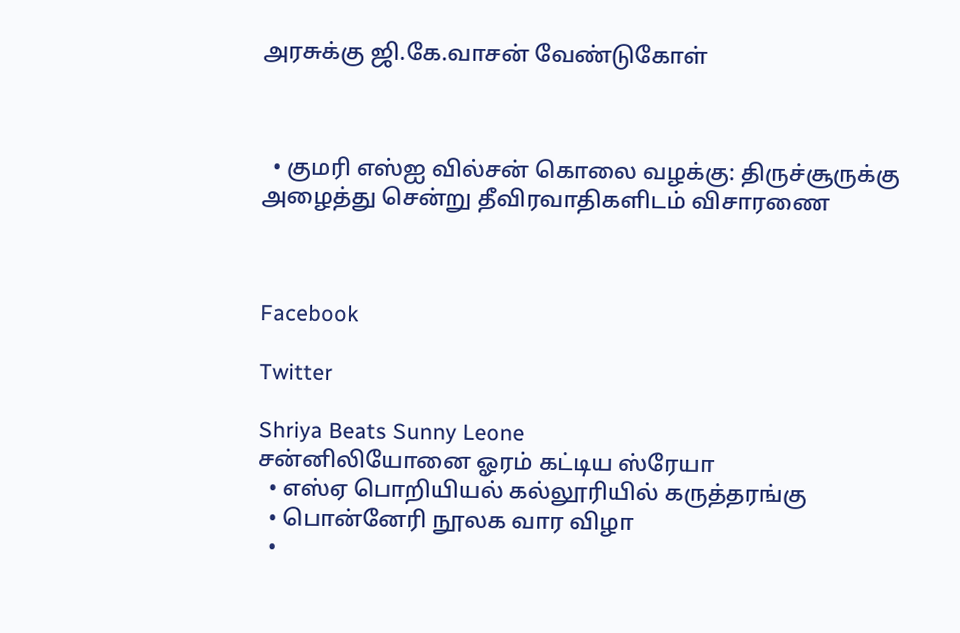அரசுக்கு ஜி.கே.வாசன் வேண்டுகோள்



  • குமரி எஸ்ஐ வில்சன் கொலை வழக்கு: திருச்சூருக்கு அழைத்து சென்று தீவிரவாதிகளிடம் விசாரணை



Facebook

Twitter

Shriya Beats Sunny Leone
சன்னிலியோனை ஓரம் கட்டிய ஸ்ரேயா
  • எஸ்ஏ பொறியியல் கல்லூரியில் கருத்தரங்கு
  • பொன்னேரி நூலக வார விழா
  •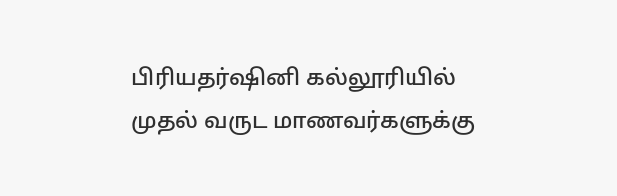பிரியதர்ஷினி கல்லூரியில் முதல் வருட மாணவர்களுக்கு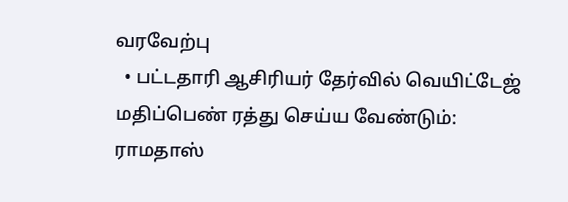வரவேற்பு
  • பட்டதாரி ஆசிரியர் தேர்வில் வெயிட்டேஜ் மதிப்பெண் ரத்து செய்ய வேண்டும்: ராமதாஸ்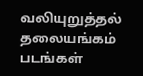வலியுறுத்தல்
தலையங்கம் படங்கள்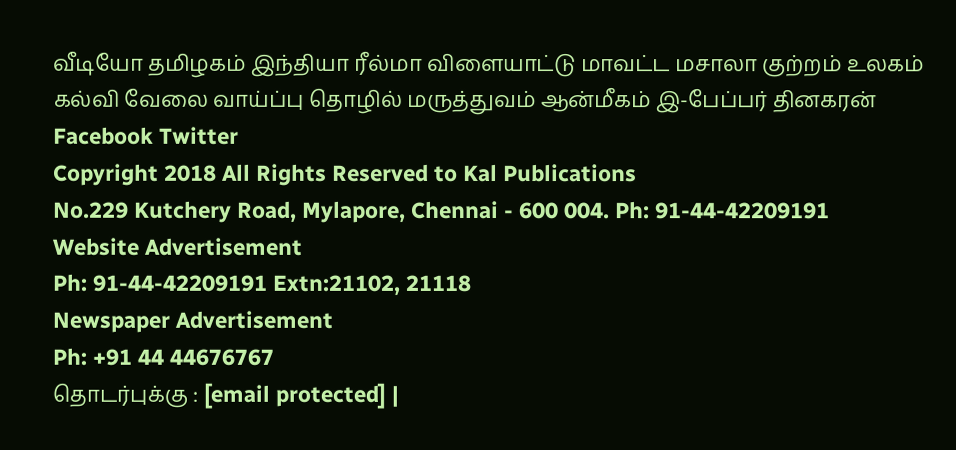வீடியோ தமிழகம் இந்தியா ரீல்மா விளையாட்டு மாவட்ட மசாலா குற்றம் உலகம் கல்வி வேலை வாய்ப்பு தொழில் மருத்துவம் ஆன்மீகம் இ-பேப்பர் தினகரன் Facebook Twitter
Copyright 2018 All Rights Reserved to Kal Publications
No.229 Kutchery Road, Mylapore, Chennai - 600 004. Ph: 91-44-42209191
Website Advertisement
Ph: 91-44-42209191 Extn:21102, 21118
Newspaper Advertisement
Ph: +91 44 44676767
தொடர்புக்கு : [email protected] |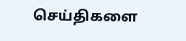செய்திகளை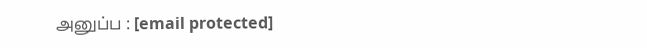அனுப்ப : [email protected]